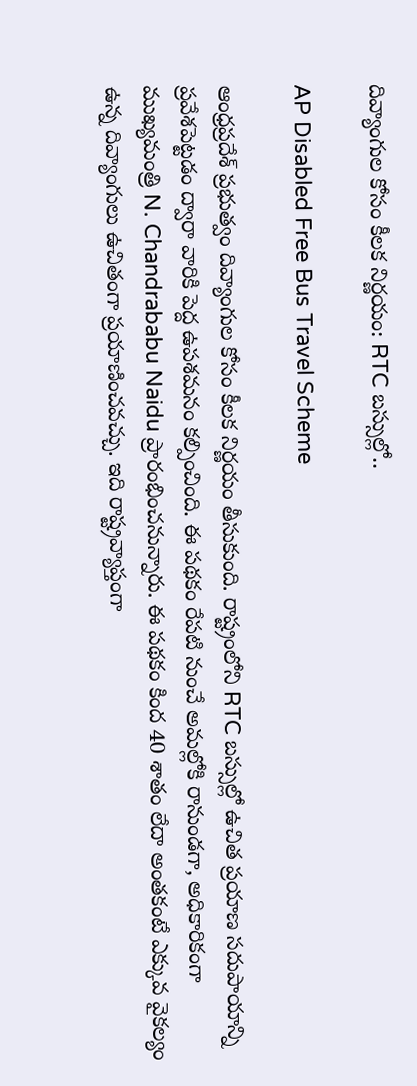దివ్యాంగుల కోసం కీలక నిర్ణయం: RTC బస్సుల్లో..

AP Disabled Free Bus Travel Scheme

ఆంధ్రప్రదేశ్ ప్రభుత్వం దివ్యాంగుల కోసం కీలక నిర్ణయం తీసుకుంది. రాష్ట్రంలోని RTC బస్సుల్లో ఉచిత ప్రయాణ సదుపాయాన్ని ప్రవేశపెట్టడం ద్వారా వారికి పెద్ద ఉపశమనం కల్పించింది. ఈ పథకం రేపటి నుంచే అమల్లోకి రానుండగా, అధికారికంగా ముఖ్యమంత్రి N. Chandrababu Naidu ప్రారంభించనున్నారు. ఈ పథకం కింద 40 శాతం లేదా అంతకంటే ఎక్కువ వైకల్యం ఉన్న దివ్యాంగులు ఉచితంగా ప్రయాణించవచ్చు. ఇది రాష్ట్రవ్యాప్తంగా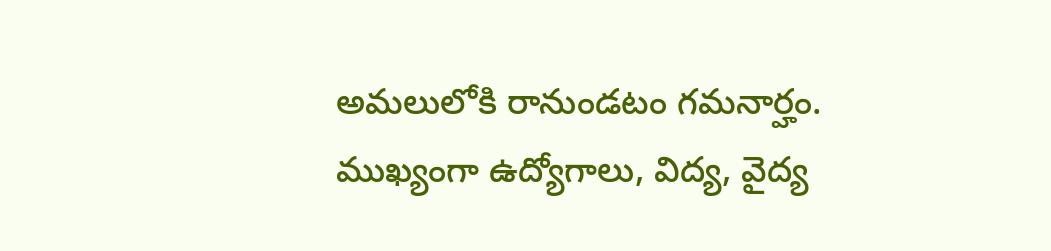అమలులోకి రానుండటం గమనార్హం. ముఖ్యంగా ఉద్యోగాలు, విద్య, వైద్య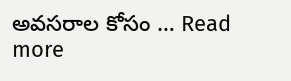అవసరాల కోసం … Read more